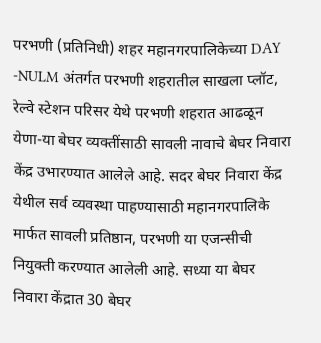परभणी (प्रतिनिधी) शहर महानगरपालिकेच्या DAY -NULM अंतर्गत परभणी शहरातील साखला प्लॉट, रेल्वे स्टेशन परिसर येथे परभणी शहरात आढळून येणा-या बेघर व्यक्तींसाठी सावली नावाचे बेघर निवारा केंद्र उभारण्यात आलेले आहे. सदर बेघर निवारा केंद्र येथील सर्व व्यवस्था पाहण्यासाठी महानगरपालिके मार्फत सावली प्रतिष्ठान, परभणी या एजन्सीची नियुक्ती करण्यात आलेली आहे. सध्या या बेघर निवारा केंद्रात 30 बेघर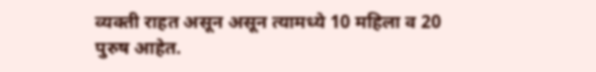व्यक्ती राहत असून असून त्यामध्ये 10 महिला व 20 पुरुष आहेत.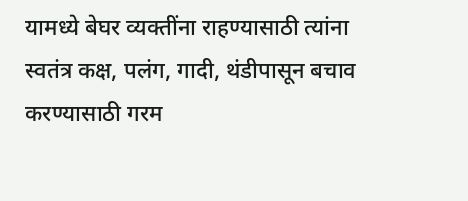यामध्ये बेघर व्यक्तींना राहण्यासाठी त्यांना स्वतंत्र कक्ष, पलंग, गादी, थंडीपासून बचाव करण्यासाठी गरम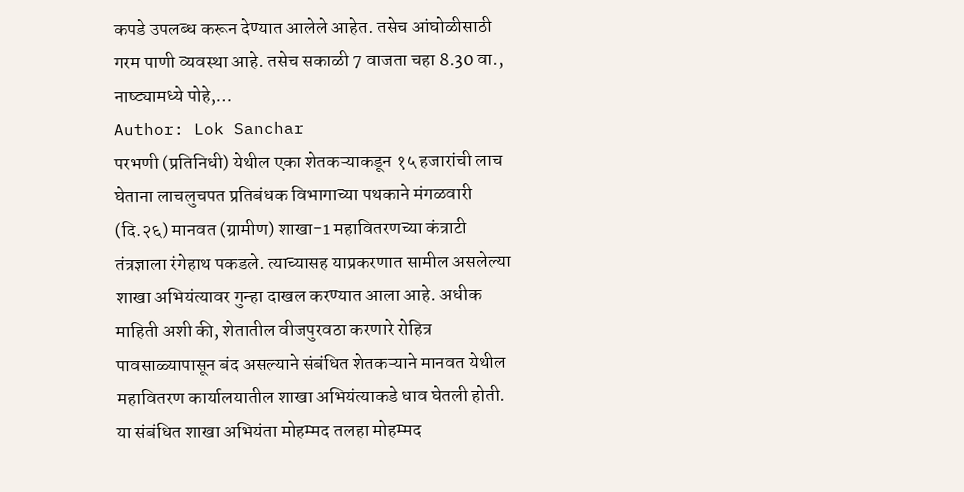कपडे उपलब्ध करून देण्यात आलेले आहेत. तसेच आंघोळीसाठी गरम पाणी व्यवस्था आहे. तसेच सकाळी 7 वाजता चहा 8.30 वा., नाष्ट्यामध्ये पोहे,…
Author: Lok Sanchar
परभणी (प्रतिनिधी) येथील एका शेतकऱ्याकडून १५ हजारांची लाच घेताना लाचलुचपत प्रतिबंधक विभागाच्या पथकाने मंगळवारी (दि.२६) मानवत (ग्रामीण) शाखा-1 महावितरणच्या कंत्राटी तंत्रज्ञाला रंगेहाथ पकडले. त्याच्यासह याप्रकरणात सामील असलेल्या शाखा अभियंत्यावर गुन्हा दाखल करण्यात आला आहे. अधीक माहिती अशी की, शेतातील वीजपुरवठा करणारे रोहित्र पावसाळ्यापासून बंद असल्याने संबंधित शेतकऱ्याने मानवत येथील महावितरण कार्यालयातील शाखा अभियंत्याकडे धाव घेतली होती. या संबंधित शाखा अभियंता मोहम्मद तलहा मोहम्मद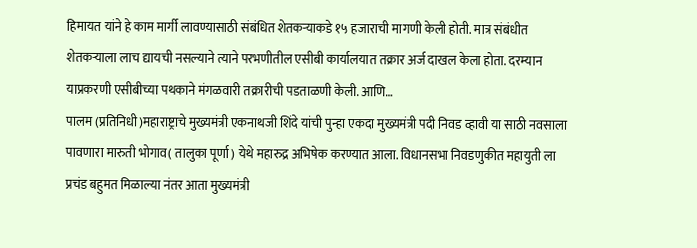हिमायत यांने हे काम मार्गी लावण्यासाठी संबंधित शेतकऱ्याकडे १५ हजाराची मागणी केली होती. मात्र संबंधीत शेतकऱ्याला लाच द्यायची नसल्याने त्याने परभणीतील एसीबी कार्यालयात तक्रार अर्ज दाखल केला होता. दरम्यान याप्रकरणी एसीबीच्या पथकाने मंगळवारी तक्रारीची पडताळणी केली. आणि…
पालम (प्रतिनिधी)महाराष्ट्राचे मुख्यमंत्री एकनाथजी शिंदे यांची पुन्हा एकदा मुख्यमंत्री पदी निवड व्हावी या साठी नवसाला पावणारा मारुती भोगाव( तालुका पूर्णा) येथे महारुद्र अभिषेक करण्यात आला. विधानसभा निवडणुकीत महायुती ला प्रचंड बहुमत मिळाल्या नंतर आता मुख्यमंत्री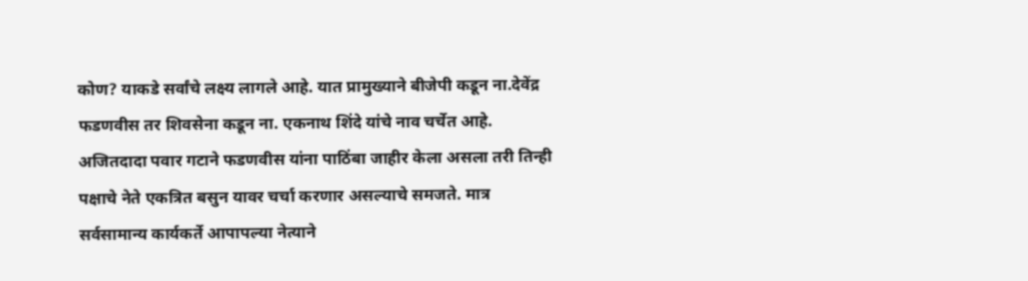कोण? याकडे सर्वांचे लक्ष्य लागले आहे. यात प्रामुख्याने बीजेपी कडून ना.देवेंद्र फडणवीस तर शिवसेना कडून ना. एकनाथ शिंदे यांचे नाव चर्चेत आहे. अजितदादा पवार गटाने फडणवीस यांना पाठिंबा जाहीर केला असला तरी तिन्ही पक्षाचे नेते एकत्रित बसुन यावर चर्चा करणार असल्याचे समजते. मात्र सर्वसामान्य कार्यकर्ते आपापल्या नेत्याने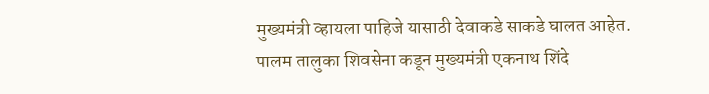मुख्यमंत्री व्हायला पाहिजे यासाठी देवाकडे साकडे घालत आहेत. पालम तालुका शिवसेना कडून मुख्यमंत्री एकनाथ शिंदे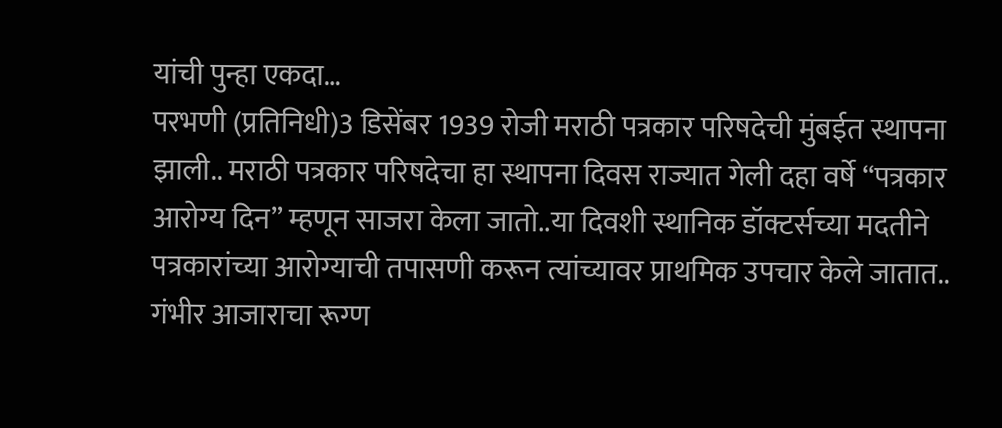यांची पुन्हा एकदा…
परभणी (प्रतिनिधी)3 डिसेंबर 1939 रोजी मराठी पत्रकार परिषदेची मुंबईत स्थापना झाली.. मराठी पत्रकार परिषदेचा हा स्थापना दिवस राज्यात गेली दहा वर्षे “पत्रकार आरोग्य दिन” म्हणून साजरा केला जातो..या दिवशी स्थानिक डॉक्टर्सच्या मदतीने पत्रकारांच्या आरोग्याची तपासणी करून त्यांच्यावर प्राथमिक उपचार केले जातात.. गंभीर आजाराचा रूग्ण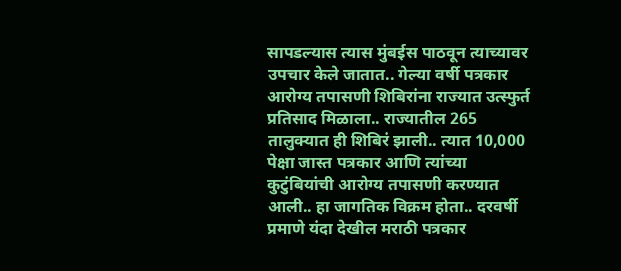सापडल्यास त्यास मुंबईस पाठवून त्याच्यावर उपचार केले जातात.. गेल्या वर्षी पत्रकार आरोग्य तपासणी शिबिरांना राज्यात उत्स्फुर्त प्रतिसाद मिळाला.. राज्यातील 265 तालुक्यात ही शिबिरं झाली.. त्यात 10,000 पेक्षा जास्त पत्रकार आणि त्यांच्या कुटुंबियांची आरोग्य तपासणी करण्यात आली.. हा जागतिक विक्रम होता.. दरवर्षी प्रमाणे यंदा देखील मराठी पत्रकार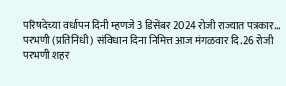परिषदेच्या वर्धापन दिनी म्हणजे 3 डिसेंबर 2024 रोजी राज्यात पत्रकार…
परभणी (प्रतिनिधी) संविधान दिना निमित्त आज मंगळवार दि.26 रोजी परभणी शहर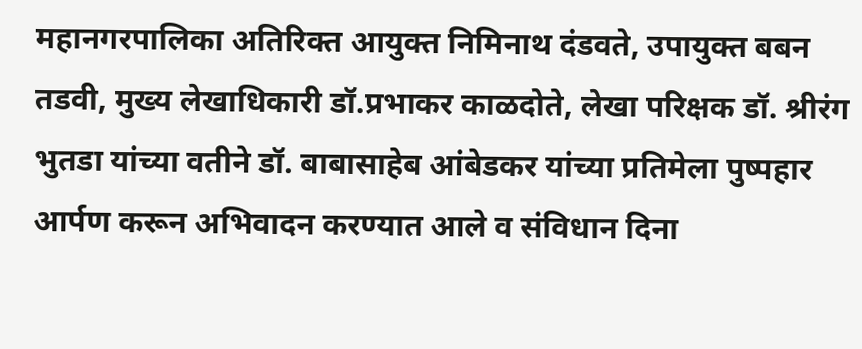महानगरपालिका अतिरिक्त आयुक्त निमिनाथ दंडवते, उपायुक्त बबन तडवी, मुख्य लेखाधिकारी डॉ.प्रभाकर काळदोते, लेखा परिक्षक डॉ. श्रीरंग भुतडा यांच्या वतीने डॉ. बाबासाहेब आंबेडकर यांच्या प्रतिमेला पुष्पहार आर्पण करून अभिवादन करण्यात आले व संविधान दिना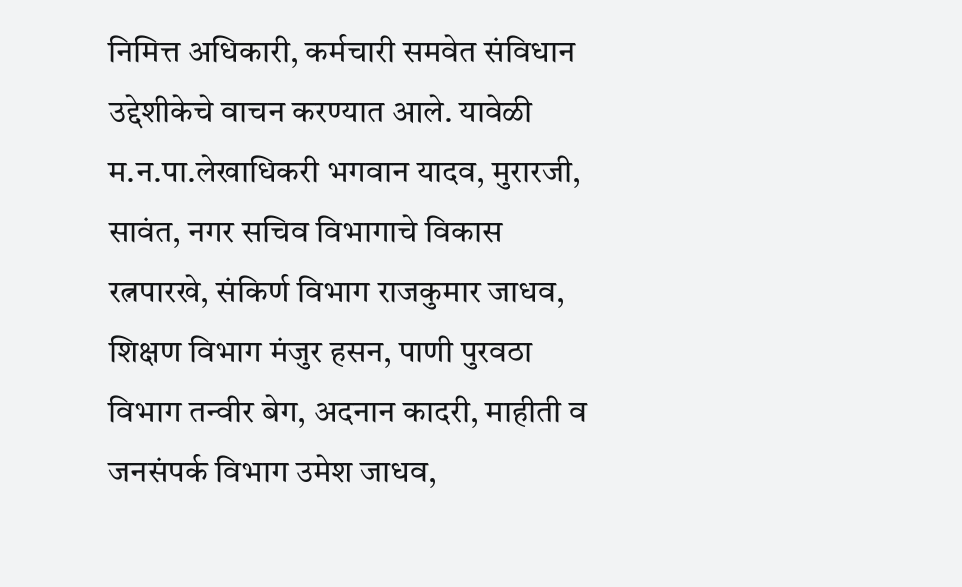निमित्त अधिकारी, कर्मचारी समवेत संविधान उद्देशीकेचे वाचन करण्यात आले. यावेळी म.न.पा.लेखाधिकरी भगवान यादव, मुरारजी, सावंत, नगर सचिव विभागाचे विकास रत्नपारखे, संकिर्ण विभाग राजकुमार जाधव, शिक्षण विभाग मंजुर हसन, पाणी पुरवठा विभाग तन्वीर बेग, अदनान कादरी, माहीती व जनसंपर्क विभाग उमेश जाधव,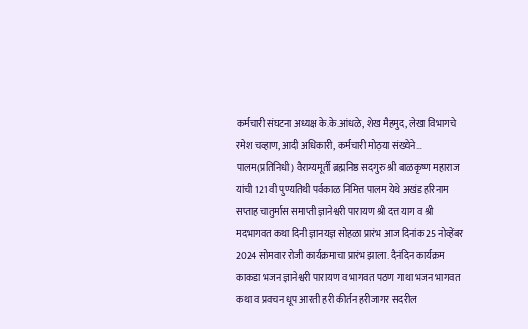कर्मचारी संघटना अध्यक्ष के.के.आंधळे, शेख मैहमुद, लेखा विभागचे रमेश चव्हाण, आदी अधिकारी, कर्मचारी मोठ़या संख्येने…
पालम(प्रतिनिधी) वैराग्यमूर्ती ब्रह्मनिष्ठ सदगुरु श्री बाळकृष्ण महाराज यांची 121 वी पुण्यतिथी पर्वकाळ निमित्त पालम येथे अखंड हरिनाम सप्ताह चातुर्मास समाप्ती ज्ञानेश्वरी पारायण श्री दत्त याग व श्री मदभागवत कथा दिनी ज्ञानयज्ञ सोहळा प्रारंभ आज दिनांक 25 नोव्हेंबर 2024 सोमवार रोजी कार्यक्रमाचा प्रारंभ झाला. दैनंदिन कार्यक्रम काकडा भजन ज्ञानेश्वरी पारायण व भागवत पठण गाथा भजन भागवत कथा व प्रवचन धूप आरती हरी कीर्तन हरीजागर सदरील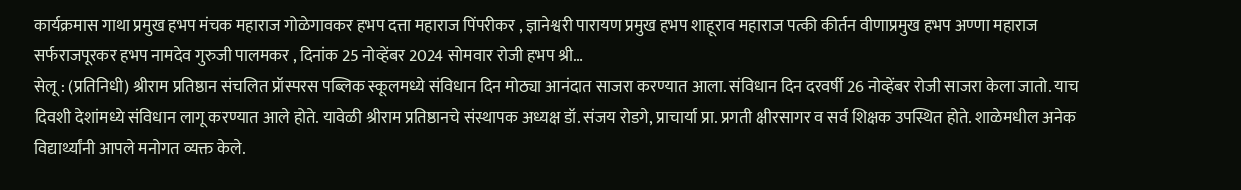कार्यक्रमास गाथा प्रमुख हभप मंचक महाराज गोळेगावकर हभप दत्ता महाराज पिंपरीकर , ज्ञानेश्वरी पारायण प्रमुख हभप शाहूराव महाराज पत्की कीर्तन वीणाप्रमुख हभप अण्णा महाराज सर्फराजपूरकर हभप नामदेव गुरुजी पालमकर , दिनांक 25 नोव्हेंबर 2024 सोमवार रोजी हभप श्री…
सेलू : (प्रतिनिधी) श्रीराम प्रतिष्ठान संचलित प्रॉस्परस पब्लिक स्कूलमध्ये संविधान दिन मोठ्या आनंदात साजरा करण्यात आला. संविधान दिन दरवर्षी 26 नोव्हेंबर रोजी साजरा केला जातो. याच दिवशी देशांमध्ये संविधान लागू करण्यात आले होते. यावेळी श्रीराम प्रतिष्ठानचे संस्थापक अध्यक्ष डॉ. संजय रोडगे, प्राचार्या प्रा. प्रगती क्षीरसागर व सर्व शिक्षक उपस्थित होते. शाळेमधील अनेक विद्यार्थ्यांनी आपले मनोगत व्यक्त केले.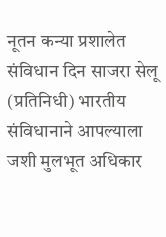नूतन कन्या प्रशालेत संविधान दिन साजरा सेलू (प्रतिनिधी) भारतीय संविधानाने आपल्याला जशी मुलभूत अधिकार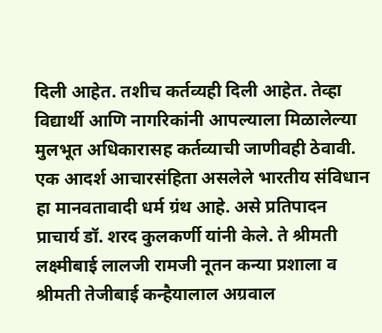दिली आहेत. तशीच कर्तव्यही दिली आहेत. तेव्हा विद्यार्थी आणि नागरिकांनी आपल्याला मिळालेल्या मुलभूत अधिकारासह कर्तव्याची जाणीवही ठेवावी. एक आदर्श आचारसंहिता असलेले भारतीय संविधान हा मानवतावादी धर्म ग्रंथ आहे. असे प्रतिपादन प्राचार्य डॉ. शरद कुलकर्णी यांनी केले. ते श्रीमती लक्ष्मीबाई लालजी रामजी नूतन कन्या प्रशाला व श्रीमती तेजीबाई कन्हैयालाल अग्रवाल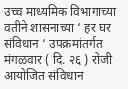उच्च माध्यमिक विभागाच्या वतीने शासनाच्या ‘ हर घर संविधान ‘ उपक्रमांतर्गत मंगळवार ( दि. २६ ) रोजी आयोजित संविधान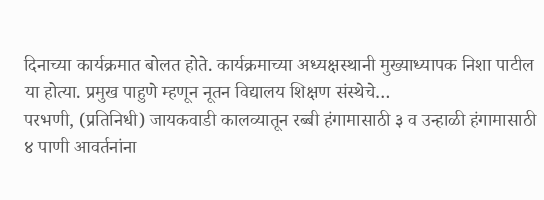दिनाच्या कार्यक्रमात बोलत होते. कार्यक्रमाच्या अध्यक्षस्थानी मुख्याध्यापक निशा पाटील या होत्या. प्रमुख पाहुणे म्हणून नूतन विद्यालय शिक्षण संस्थेचे…
परभणी, (प्रतिनिधी) जायकवाडी कालव्यातून रब्बी हंगामासाठी ३ व उन्हाळी हंगामासाठी ४ पाणी आवर्तनांना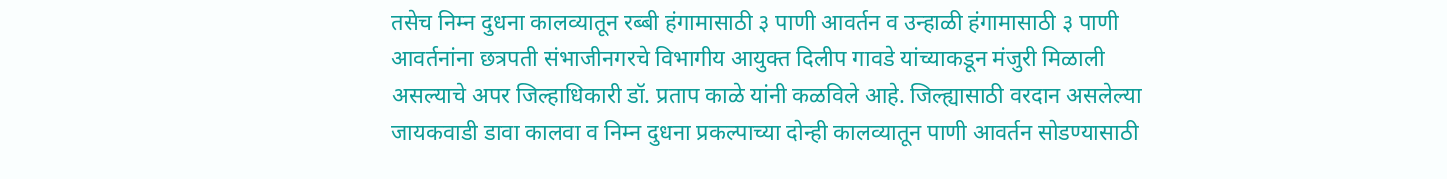तसेच निम्न दुधना कालव्यातून रब्बी हंगामासाठी ३ पाणी आवर्तन व उन्हाळी हंगामासाठी ३ पाणी आवर्तनांना छत्रपती संभाजीनगरचे विभागीय आयुक्त दिलीप गावडे यांच्याकडून मंजुरी मिळाली असल्याचे अपर जिल्हाधिकारी डॉ. प्रताप काळे यांनी कळविले आहे. जिल्ह्यासाठी वरदान असलेल्या जायकवाडी डावा कालवा व निम्न दुधना प्रकल्पाच्या दोन्ही कालव्यातून पाणी आवर्तन सोडण्यासाठी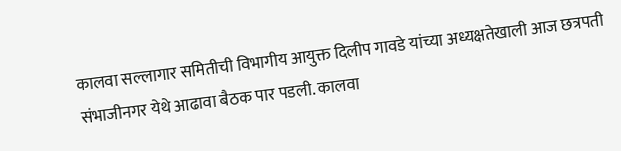कालवा सल्लागार समितीची विभागीय आयुक्त दिलीप गावडे यांच्या अध्यक्षतेखाली आज छत्रपती संभाजीनगर येथे आढावा बैठक पार पडली. कालवा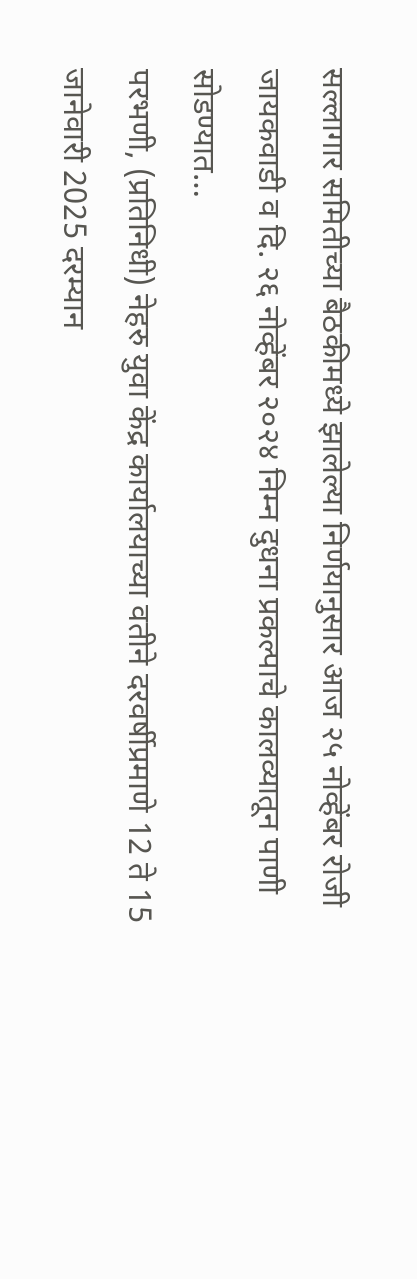सल्लागार समितीच्या बैठकीमध्ये झालेल्या निर्णयानुसार आज २५ नोव्हेंबर रोजी जायकवाडी व दि. २६ नोव्हेंबर २०२४ निम्न दुधना प्रकल्पाचे कालव्यातून पाणी सोडण्यात…
परभणी, (प्रतिनिधी) नेहरु युवा केंद्र कार्यालयाच्या वतीने दरवर्षीप्रमाणे 12 ते 15 जानेवारी 2025 दरम्यान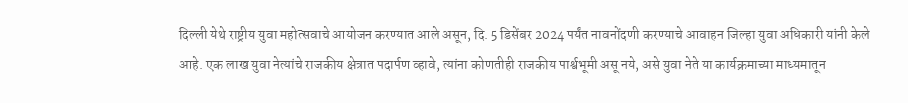दिल्ली येथे राष्ट्रीय युवा महोत्सवाचे आयोजन करण्यात आले असून, दि. 5 डिसेंबर 2024 पर्यंत नावनोंदणी करण्याचे आवाहन जिल्हा युवा अधिकारी यांनी केले आहे. एक लाख युवा नेत्यांचे राजकीय क्षेत्रात पदार्पण व्हावे, त्यांना कोणतीही राजकीय पार्श्वभूमी असू नये, असे युवा नेते या कार्यक्रमाच्या माध्यमातून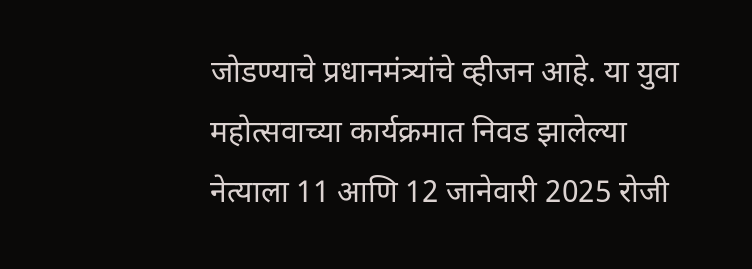जोडण्याचे प्रधानमंत्र्यांचे व्हीजन आहे. या युवा महोत्सवाच्या कार्यक्रमात निवड झालेल्या नेत्याला 11 आणि 12 जानेवारी 2025 रोजी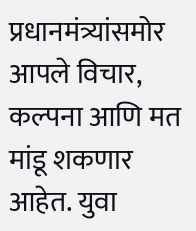प्रधानमंत्र्यांसमोर आपले विचार, कल्पना आणि मत मांडू शकणार आहेत. युवा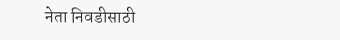नेता निवडीसाठी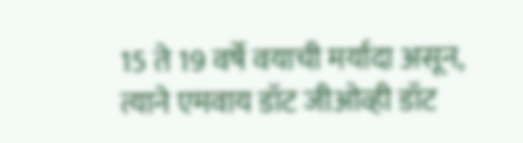15 ते 19 वर्षे वयाची मर्यादा असून, त्याने एमवाय डॉट जीओव्ही डॉट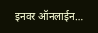इनवर ऑनलाईन…